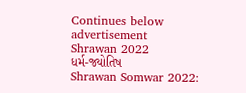Continues below advertisement
Shrawan 2022
ધર્મ-જ્યોતિષ
Shrawan Somwar 2022: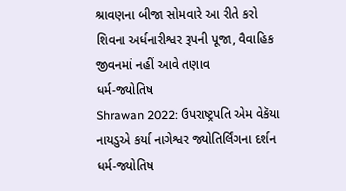શ્રાવણના બીજા સોમવારે આ રીતે કરો શિવના અર્ધનારીશ્વર રૂપની પૂજા, વૈવાહિક જીવનમાં નહીં આવે તણાવ
ધર્મ-જ્યોતિષ
Shrawan 2022: ઉપરાષ્ટ્રપતિ એમ વેકૅયા નાયડુએ કર્યા નાગેશ્વર જ્યોતિર્લિંગના દર્શન
ધર્મ-જ્યોતિષ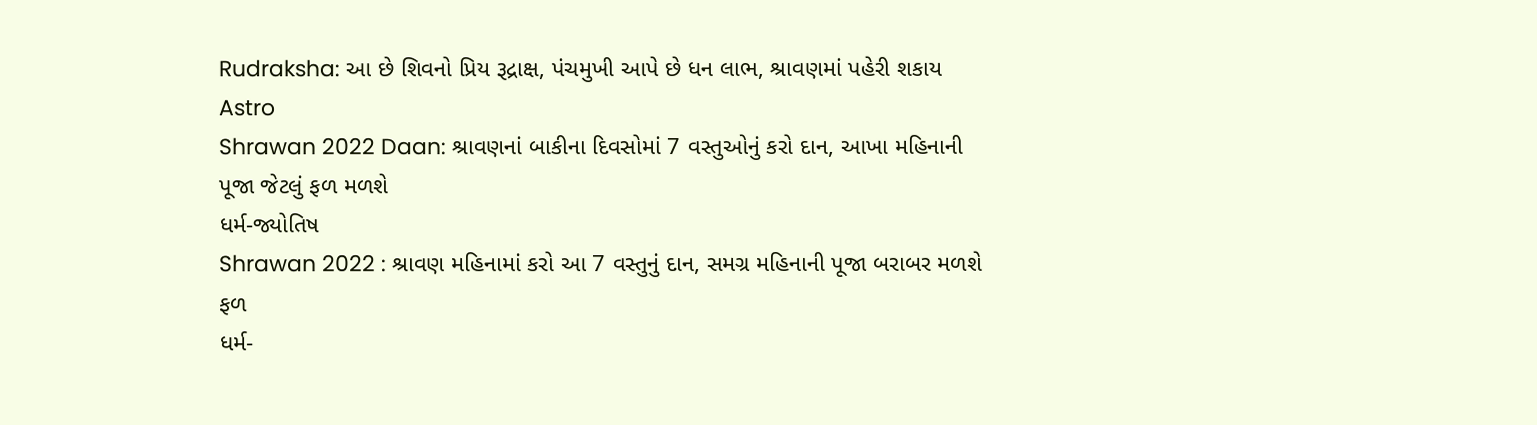Rudraksha: આ છે શિવનો પ્રિય રૂદ્રાક્ષ, પંચમુખી આપે છે ધન લાભ, શ્રાવણમાં પહેરી શકાય
Astro
Shrawan 2022 Daan: શ્રાવણનાં બાકીના દિવસોમાં 7 વસ્તુઓનું કરો દાન, આખા મહિનાની પૂજા જેટલું ફળ મળશે
ધર્મ-જ્યોતિષ
Shrawan 2022 : શ્રાવણ મહિનામાં કરો આ 7 વસ્તુનું દાન, સમગ્ર મહિનાની પૂજા બરાબર મળશે ફળ
ધર્મ-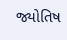જ્યોતિષ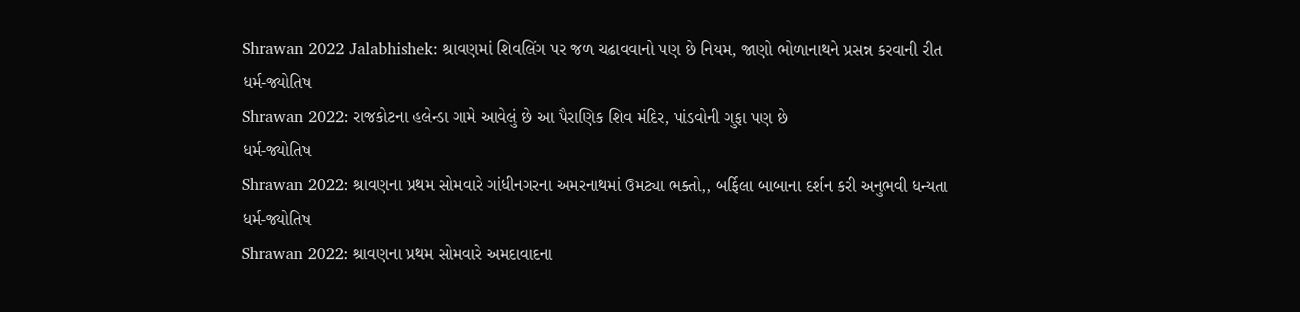Shrawan 2022 Jalabhishek: શ્રાવણમાં શિવલિંગ પર જળ ચઢાવવાનો પણ છે નિયમ, જાણો ભોળાનાથને પ્રસન્ન કરવાની રીત
ધર્મ-જ્યોતિષ
Shrawan 2022: રાજકોટના હલેન્ડા ગામે આવેલું છે આ પૈરાણિક શિવ મંદિર, પાંડવોની ગુફા પણ છે
ધર્મ-જ્યોતિષ
Shrawan 2022: શ્રાવણના પ્રથમ સોમવારે ગાંધીનગરના અમરનાથમાં ઉમટ્યા ભક્તો,, બર્ફિલા બાબાના દર્શન કરી અનુભવી ધન્યતા
ધર્મ-જ્યોતિષ
Shrawan 2022: શ્રાવણના પ્રથમ સોમવારે અમદાવાદના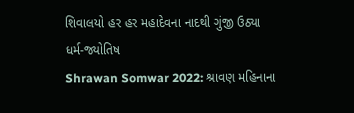શિવાલયો હર હર મહાદેવના નાદથી ગુંજી ઉઠ્યા
ધર્મ-જ્યોતિષ
Shrawan Somwar 2022: શ્રાવણ મહિનાના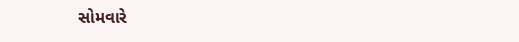સોમવારે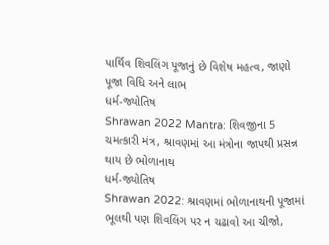પાર્થિવ શિવલિંગ પૂજાનું છે વિશેષ મહત્વ, જાણો પૂજા વિધિ અને લાભ
ધર્મ-જ્યોતિષ
Shrawan 2022 Mantra: શિવજીના 5 ચમત્કારી મંત્ર, શ્રાવણમાં આ મંત્રોના જાપથી પ્રસન્ન થાય છે ભોળાનાથ
ધર્મ-જ્યોતિષ
Shrawan 2022: શ્રાવણમાં ભોળાનાથની પૂજામાં ભૂલથી પણ શિવલિંગ પર ન ચઢાવો આ ચીજો,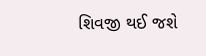શિવજી થઈ જશે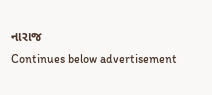નારાજ
Continues below advertisement